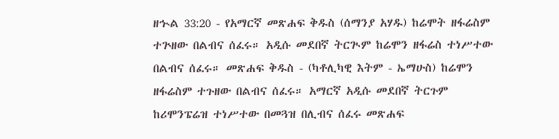ዘኍል 33:20 - የአማርኛ መጽሐፍ ቅዱስ (ሰማንያ አሃዱ) ከሬሞት ዘፋሬስም ተጕዘው በልብና ሰፈሩ። አዲሱ መደበኛ ትርጒም ከሬሞን ዘፋሬስ ተነሥተው በልብና ሰፈሩ። መጽሐፍ ቅዱስ - (ካቶሊካዊ እትም - ኤማሁስ) ከሬሞን ዘፋሬስም ተጉዘው በልብና ሰፈሩ። አማርኛ አዲሱ መደበኛ ትርጉም ከሪሞንፔሬዝ ተነሥተው በመጓዝ በሊብና ሰፈሩ መጽሐፍ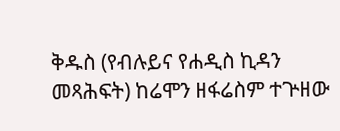ቅዱስ (የብሉይና የሐዲስ ኪዳን መጻሕፍት) ከሬሞን ዘፋሬስም ተጕዘው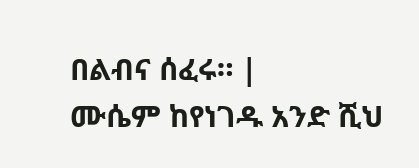በልብና ሰፈሩ። |
ሙሴም ከየነገዱ አንድ ሺህ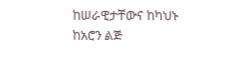ከሠራዊታቸውና ከካህኑ ከአሮን ልጅ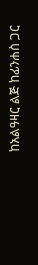ከአልዓዛር ልጅ ከፊንሐስ ጋር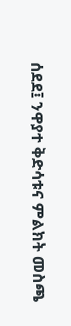ሰደደ፤ ንዋያተ ቅድሳቱና ምልክት መስጫ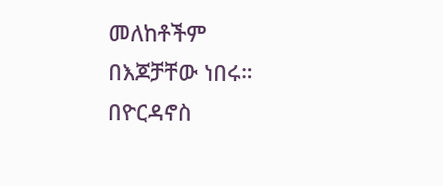መለከቶችም በእጆቻቸው ነበሩ።
በዮርዳኖስ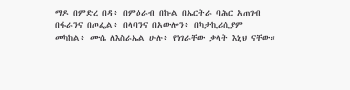ማዶ በምድረ በዳ፥ በምዕራብ በኩል በኤርትራ ባሕር አጠገብ በፋራንና በጦፌል፥ በላባንና በአውሎን፥ በካታኪሪሲያም መካከል፥ ሙሴ ለእስራኤል ሁሉ፥ የነገራቸው ቃላት እኒህ ናቸው።